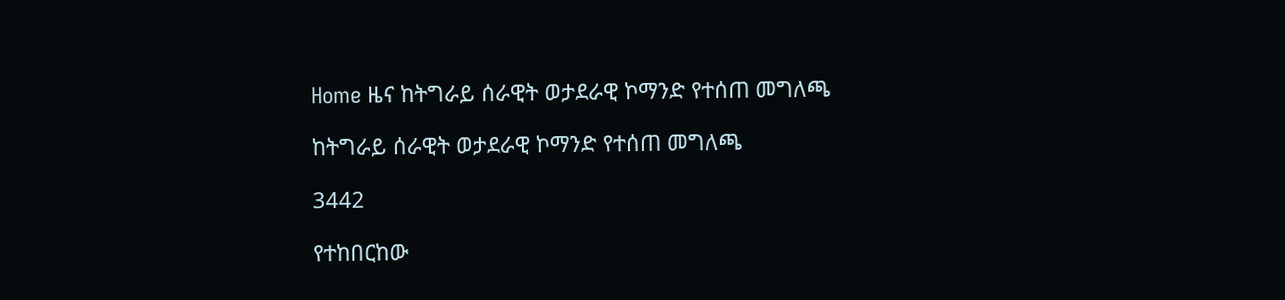Home ዜና ከትግራይ ሰራዊት ወታደራዊ ኮማንድ የተሰጠ መግለጫ

ከትግራይ ሰራዊት ወታደራዊ ኮማንድ የተሰጠ መግለጫ

3442

የተከበርከው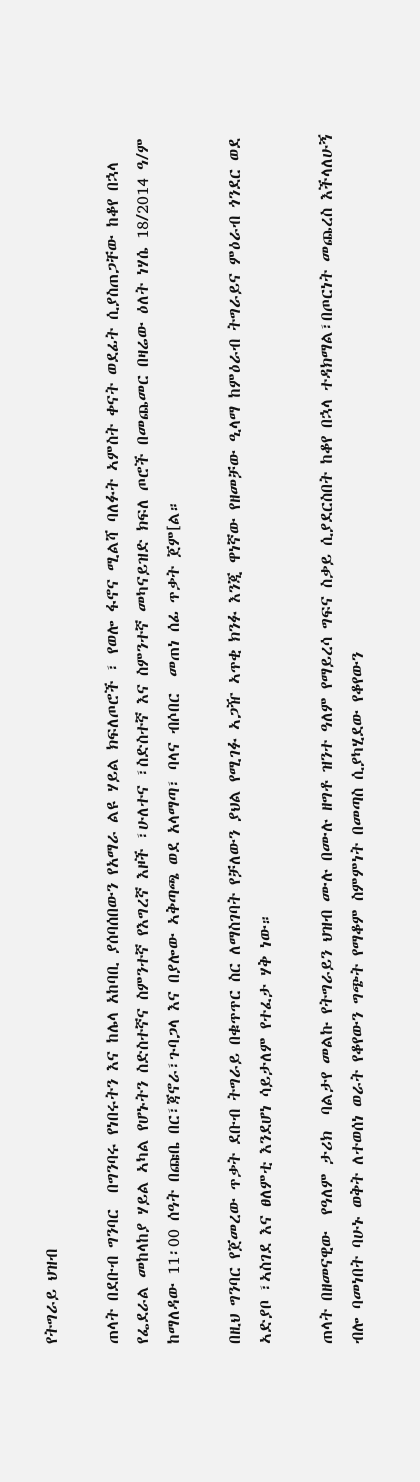የትግራይ ህዝብ

ጠላት በደቡብ ግንባር  በግንባሩ የነበሩትን እና ከሌላ አከባቢ ያሰባሰበውን የአማራ ልዩ ሃይል ክፍለጦሮች ፣ የወሎ ፋኖና ሚልሻ ባለፉት ኣምስት ቀናት ወደፊት ሲያስጠጋቸው ከቆየ በኋላ የፌደራል መከላከያ ሃይል ኣካል የሆኑትን ስድስተኛና ስምንተኛ የእግረኛ እዞች ፣ሁለተና ፣ስድስተኛ እና ስምንተኛ መካናይዝድ ክፍለ ጦሮች በመጨመር በዛሬው ዕለት ነሃሴ 18/2014 ዓ/ም ከማለዳው 11፡00 ሰዓት በጩቤ በር፣ጃኖራ፣ጉባጋላ እና በያሎው ኣቅጣጫ ወደ አላማጣ፣ ባላና ብሶበር  መጠነ ሰፊ ጥቃት ጀም[ል።

በዚህ ግንባር የጀመረው ጥቃት ደቡብ ትግራይ በቁጥጥር ስር ለማስገባት የቻለውን ያህል የሚገፉ ኣጋዥ ኣጥቂ ክንፉ እንጂ ዋነኛው የዘመቻው ዒላማ ከምዕራብ ትግራይና ምዕራብ ጎንደር ወደ ኣድያቦ ፣ኣስገደ እና ፀለምቲ እንደሆነ ሳይታለም የተፈታ ሃቅ ነው።

ጠላት በዘመናዊው  የዓለም ታሪክ  ባልታየ መልኩ የትግራይን ህዝብ ሙሉ በሙሉ ዘግቶ ዝንተ ዓለም የማይረሳ ግፍና ስቃይ ሲያደርስበት ከቆየ በኋላ ተዳክማል፣በጦርነት መጨረስ እችላለሁኝ ብሎ ባመነበት ባሁኑ ወቅት ለተወሰነ ወራት የቆየውን ግጭት የማቆም ስምምነት በመጣስ ሲያካሂደው የቆየውን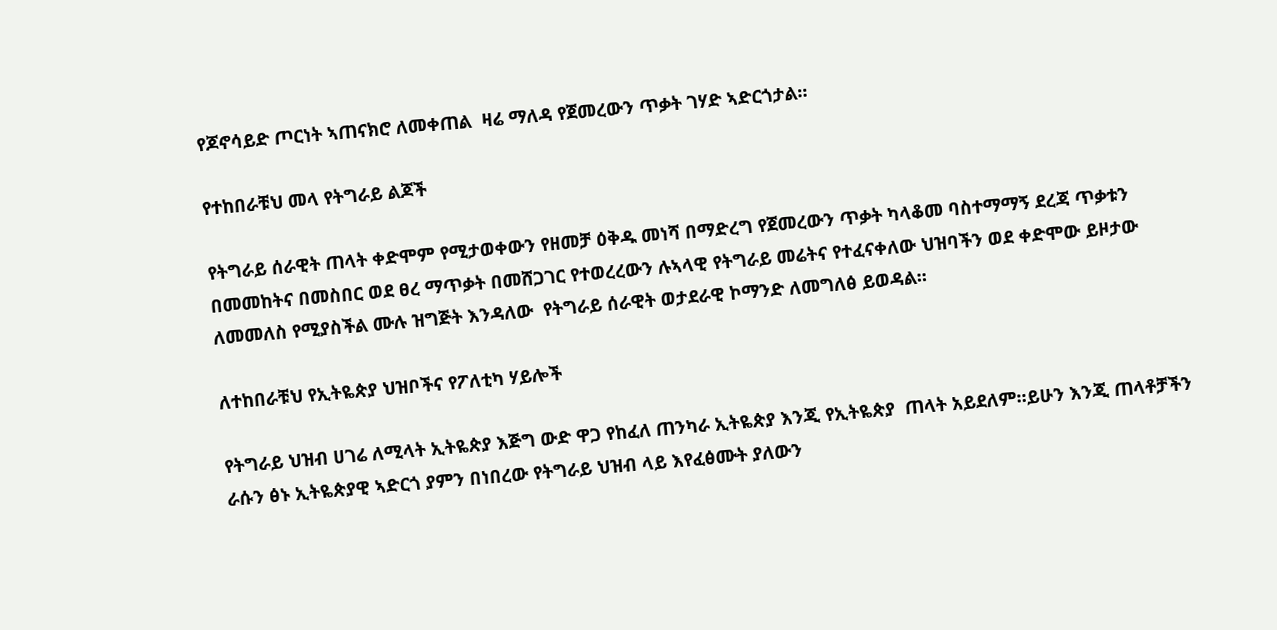የጆኖሳይድ ጦርነት ኣጠናክሮ ለመቀጠል  ዛሬ ማለዳ የጀመረውን ጥቃት ገሃድ ኣድርጎታል።

የተከበራቹህ መላ የትግራይ ልጆች

የትግራይ ሰራዊት ጠላት ቀድሞም የሚታወቀውን የዘመቻ ዕቅዱ መነሻ በማድረግ የጀመረውን ጥቃት ካላቆመ ባስተማማኝ ደረጃ ጥቃቱን በመመከትና በመስበር ወደ ፀረ ማጥቃት በመሸጋገር የተወረረውን ሉኣላዊ የትግራይ መሬትና የተፈናቀለው ህዝባችን ወደ ቀድሞው ይዞታው ለመመለስ የሚያስችል ሙሉ ዝግጅት እንዳለው  የትግራይ ሰራዊት ወታደራዊ ኮማንድ ለመግለፅ ይወዳል።

ለተከበራቹህ የኢትዬጵያ ህዝቦችና የፖለቲካ ሃይሎች

የትግራይ ህዝብ ሀገሬ ለሚላት ኢትዬጵያ እጅግ ውድ ዋጋ የከፈለ ጠንካራ ኢትዬጵያ እንጂ የኢትዬጵያ  ጠላት አይደለም።ይሁን እንጂ ጠላቶቻችን ራሱን ፅኑ ኢትዬጵያዊ ኣድርጎ ያምን በነበረው የትግራይ ህዝብ ላይ እየፈፅሙት ያለውን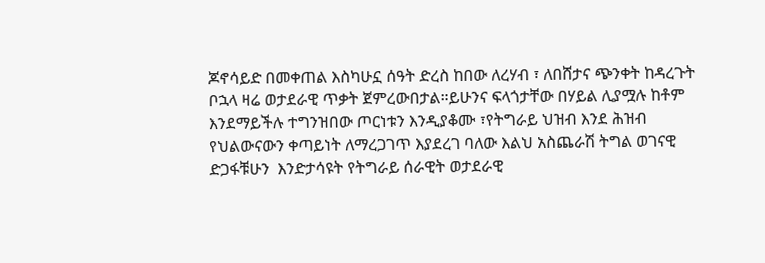ጆኖሳይድ በመቀጠል እስካሁኗ ሰዓት ድረስ ከበው ለረሃብ ፣ ለበሸታና ጭንቀት ከዳረጉት ቦኋላ ዛሬ ወታደራዊ ጥቃት ጀምረውበታል።ይሁንና ፍላጎታቸው በሃይል ሊያሟሉ ከቶም እንደማይችሉ ተግንዝበው ጦርነቱን እንዲያቆሙ ፣የትግራይ ህዝብ እንደ ሕዝብ የህልውናውን ቀጣይነት ለማረጋገጥ እያደረገ ባለው እልህ አስጨራሽ ትግል ወገናዊ ድጋፋቹሁን  እንድታሳዩት የትግራይ ሰራዊት ወታደራዊ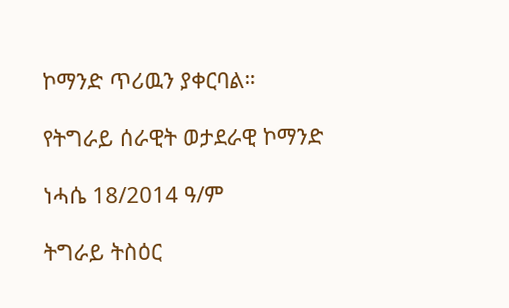ኮማንድ ጥሪዉን ያቀርባል።

የትግራይ ሰራዊት ወታደራዊ ኮማንድ

ነሓሴ 18/2014 ዓ/ም

ትግራይ ትስዕር